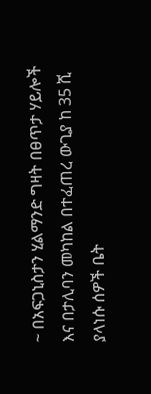~ በአፍጋኒስታን ሂልማንድ ግዛት በፀጥታ ሃይሎች እና በታሊባን መካከል በተፈጠረ ውጊያ ከ 35 ሺ ያላነሱ ሰዎች ቤት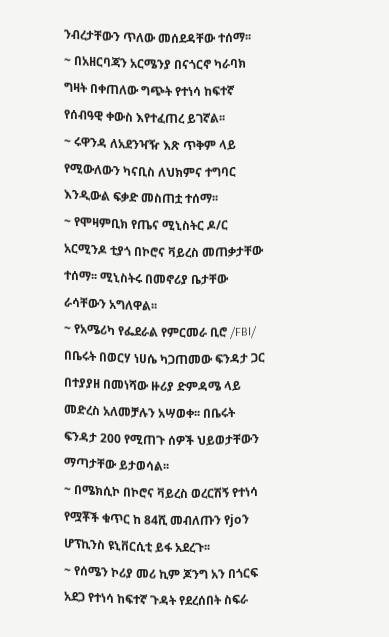ንብረታቸውን ጥለው መሰደዳቸው ተሰማ፡፡
~ በአዘርባጃን አርሜንያ በናጎርኖ ካራባክ ግዛት በቀጠለው ግጭት የተነሳ ከፍተኛ የሰብዓዊ ቀውስ እየተፈጠረ ይገኛል፡፡
~ ሩዋንዳ ለአደንዣዥ እጽ ጥቅም ላይ የሚውለውን ካናቢስ ለህክምና ተግባር እንዲውል ፍቃድ መስጠቷ ተሰማ፡፡
~ የሞዛምቢክ የጤና ሚኒስትር ዶ/ር አርሚንዶ ቲያጎ በኮሮና ቫይረስ መጠቃታቸው ተሰማ፡፡ ሚኒስትሩ በመኖሪያ ቤታቸው ራሳቸውን አግለዋል፡፡
~ የአሜሪካ የፌደራል የምርመራ ቢሮ /FBI/ በቤሩት በወርሃ ነሀሴ ካጋጠመው ፍንዳታ ጋር በተያያዘ በመነሻው ዙሪያ ድምዳሜ ላይ መድረስ አለመቻሉን አሣወቀ፡፡ በቤሩት ፍንዳታ 200 የሚጠጉ ሰዎች ህይወታቸውን ማጣታቸው ይታወሳል፡፡
~ በሜክሲኮ በኮሮና ቫይረስ ወረርሽኝ የተነሳ የሟቾች ቁጥር ከ 84ሺ መብለጡን የjoን ሆፕኪንስ ዩኒቨርሲቲ ይፋ አደረጉ፡፡
~ የሰሜን ኮሪያ መሪ ኪም ጆንግ አን በጎርፍ አደጋ የተነሳ ከፍተኛ ጉዳት የደረሰበት ስፍራ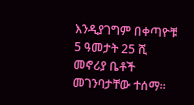እንዲያገግም በቀጣዮቹ 5 ዓመታት 25 ሺ መኖሪያ ቤቶች መገንባታቸው ተሰማ፡፡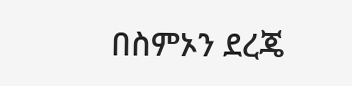በስምኦን ደረጄ